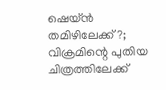ഷെയ്‌ന്‍ തമിഴിലേക്ക്‌?; വിക്രമിന്റെ പുതിയ ചിത്രത്തിലേക്ക്‌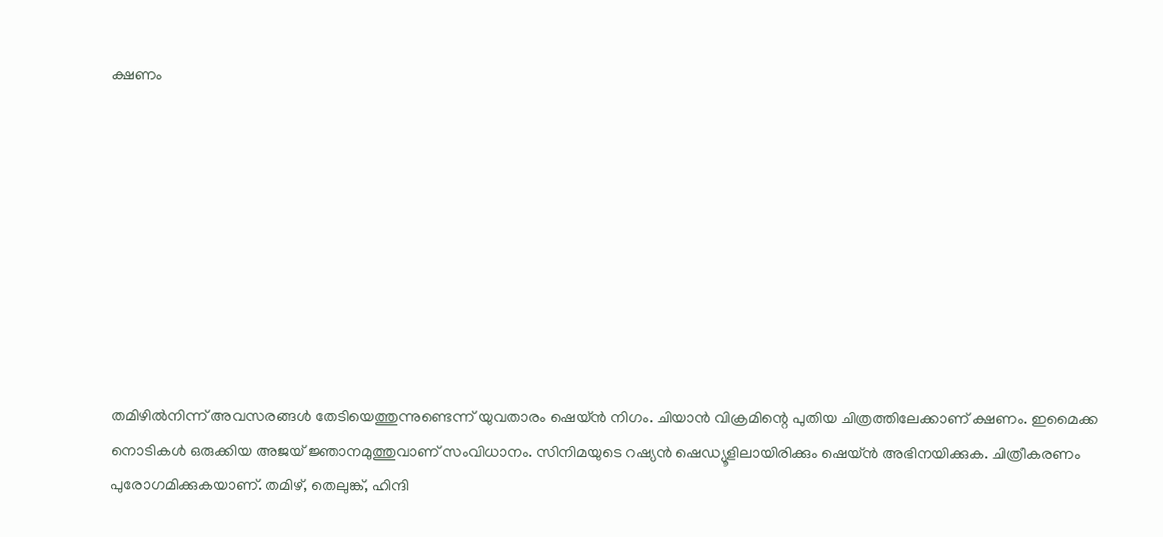ക്ഷണം









തമിഴില്‍നിന്ന്‌ അവസരങ്ങള്‍ തേടിയെത്തുന്നുണ്ടെന്ന് യുവതാരം ഷെയ്‌ന്‍ നിഗം. ചിയാന്‍ വിക്രമിന്റെ പുതിയ ചിത്രത്തിലേക്കാണ് ക്ഷണം. ഇമൈക്ക നൊടികള്‍ ഒരുക്കിയ അജയ് ജ്ഞാനമുത്തുവാണ് സംവിധാനം. സിനിമയുടെ റഷ്യന്‍ ഷെഡ്യൂളിലായിരിക്കും ഷെയ്‌ന്‍ അഭിനയിക്കുക. ചിത്രീകരണം പുരോഗമിക്കുകയാണ്. തമിഴ്, തെലുങ്ക്, ഹിന്ദി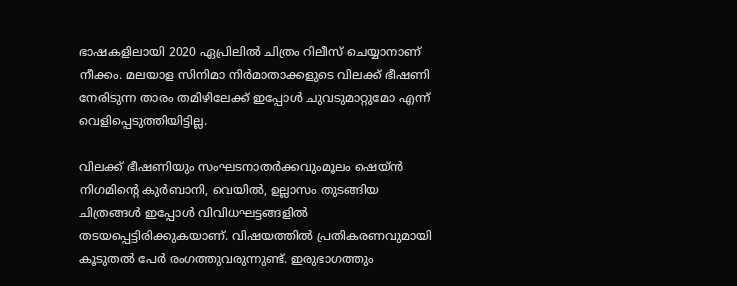ഭാഷകളിലായി 2020 ഏപ്രിലില്‍ ചിത്രം റിലീസ് ചെയ്യാനാണ് നീക്കം. മലയാള സിനിമാ നിര്‍മാതാക്കളുടെ വിലക്ക് ഭീഷണി നേരിടുന്ന താരം തമിഴിലേക്ക് ഇപ്പോള്‍ ചുവടുമാറ്റുമോ എന്ന് വെളിപ്പെടുത്തിയിട്ടില്ല.

വിലക്ക് ഭീഷണിയും സംഘടനാതര്‍ക്കവുംമൂലം ഷെയ്‌ന്‍ നിഗമിന്റെ കുര്‍ബാനി, വെയില്‍, ഉല്ലാസം തുടങ്ങിയ ചിത്രങ്ങള്‍ ഇപ്പോള്‍ വിവിധഘട്ടങ്ങളില്‍ തടയപ്പെട്ടിരിക്കുകയാണ്. വിഷയത്തില്‍ പ്രതികരണവുമായി കൂടുതല്‍ പേര്‍ രംഗത്തുവരുന്നുണ്ട്. ഇരുഭാഗത്തും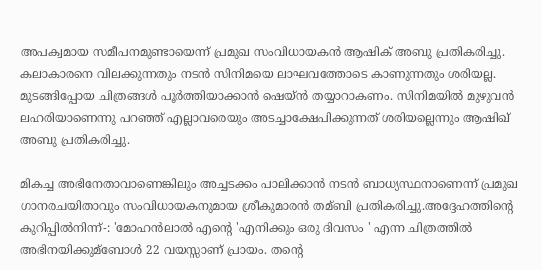അപക്വമായ സമീപനമുണ്ടായെന്ന് പ്രമുഖ സംവിധായകന്‍ ആഷിക് അബു പ്രതികരിച്ചു. കലാകാരനെ വിലക്കുന്നതും നടന്‍ സിനിമയെ ലാഘവത്തോടെ കാണുന്നതും ശരിയല്ല. മുടങ്ങിപ്പോയ ചിത്രങ്ങള്‍ പൂര്‍ത്തിയാക്കാന്‍ ഷെയ്‌ന്‍ തയ്യാറാകണം. സിനിമയില്‍ മുഴുവന്‍ ലഹരിയാണെന്നു പറഞ്ഞ് എല്ലാവരെയും അടച്ചാക്ഷേപിക്കുന്നത് ശരിയല്ലെന്നും ആഷിഖ് അബു പ്രതികരിച്ചു.

മികച്ച അഭിനേതാവാണെങ്കിലും അച്ചടക്കം പാലിക്കാന്‍ നടന്‍ ബാധ്യസ്ഥനാണെന്ന് പ്രമുഖ ഗാനരചയിതാവും സംവിധായകനുമായ ശ്രീകുമാരന്‍ തമ്ബി പ്രതികരിച്ചു.അദ്ദേഹത്തിന്റെ കുറിപ്പില്‍നിന്ന്‌-: 'മോഹന്‍ലാല്‍ എന്റെ 'എനിക്കും ഒരു ദിവസം ' എന്ന ചിത്രത്തില്‍ അഭിനയിക്കുമ്ബോള്‍ 22 വയസ്സാണ് പ്രായം. തന്റെ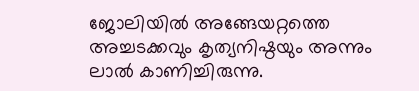ജോലിയില്‍ അങ്ങേയറ്റത്തെ അച്ചടക്കവും കൃത്യനിഷ്ഠയും അന്നും ലാല്‍ കാണിച്ചിരുന്നു.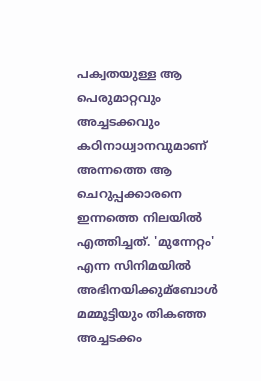പക്വതയുള്ള ആ പെരുമാറ്റവും അച്ചടക്കവും കഠിനാധ്വാനവുമാണ് അന്നത്തെ ആ ചെറുപ്പക്കാരനെ ഇന്നത്തെ നിലയില്‍ എത്തിച്ചത്. 'മുന്നേറ്റം' എന്ന സിനിമയില്‍ അഭിനയിക്കുമ്ബോള്‍ മമ്മൂട്ടിയും തികഞ്ഞ അച്ചടക്കം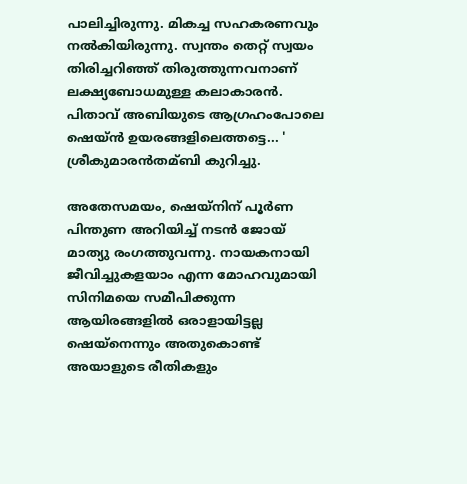പാലിച്ചിരുന്നു. മികച്ച സഹകരണവും നല്‍കിയിരുന്നു. സ്വന്തം തെറ്റ് സ്വയം തിരിച്ചറിഞ്ഞ്‌ തിരുത്തുന്നവനാണ് ലക്ഷ്യബോധമുള്ള കലാകാരന്‍. പിതാവ് അബിയുടെ ആഗ്രഹംപോലെ ഷെയ്ന്‍ ഉയരങ്ങളിലെത്തട്ടെ... ' ശ്രീകുമാരന്‍തമ്ബി കുറിച്ചു.

അതേസമയം, ഷെയ്‌നിന്‌ പൂര്‍ണ പിന്തുണ അറിയിച്ച്‌ നടന്‍ ജോയ് മാത്യു രംഗത്തുവന്നു. നായകനായി ജീവിച്ചുകളയാം എന്ന മോഹവുമായി സിനിമയെ സമീപിക്കുന്ന ആയിരങ്ങളില്‍ ഒരാളായിട്ടല്ല ഷെയ്‌നെന്നും അതുകൊണ്ട് അയാളുടെ രീതികളും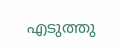എടുത്തു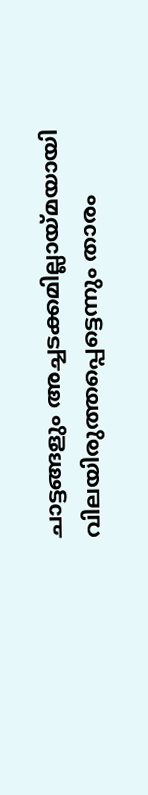ചാട്ടങ്ങളും അച്ചടക്കമില്ലായ്മയായി വിലയിരുത്തപ്പെട്ടെന്നും താരം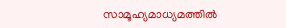സാമൂഹ്യമാധ്യമത്തില്‍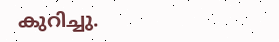കുറിച്ചു.